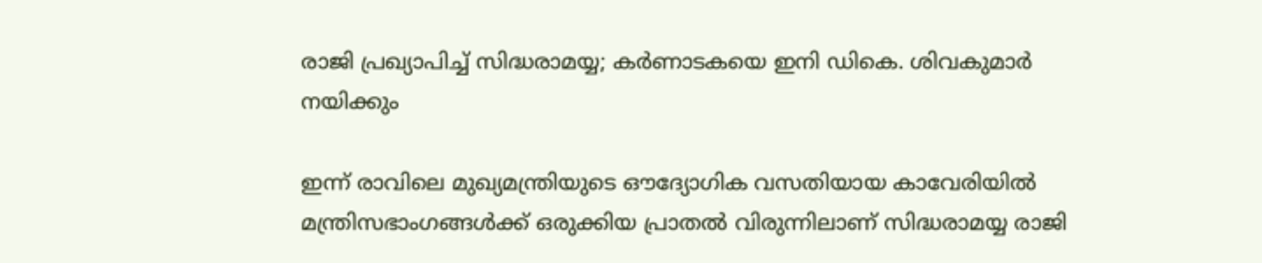രാജി പ്രഖ്യാപിച്ച് സിദ്ധരാമയ്യ; കർണാടകയെ ഇനി ഡികെ. ശിവകുമാർ നയിക്കും

ഇന്ന് രാവിലെ മുഖ്യമന്ത്രിയുടെ ഔദ്യോഗിക വസതിയായ കാവേരിയിൽ മന്ത്രിസഭാംഗങ്ങൾക്ക് ഒരുക്കിയ പ്രാതൽ വിരുന്നിലാണ് സിദ്ധരാമയ്യ രാജി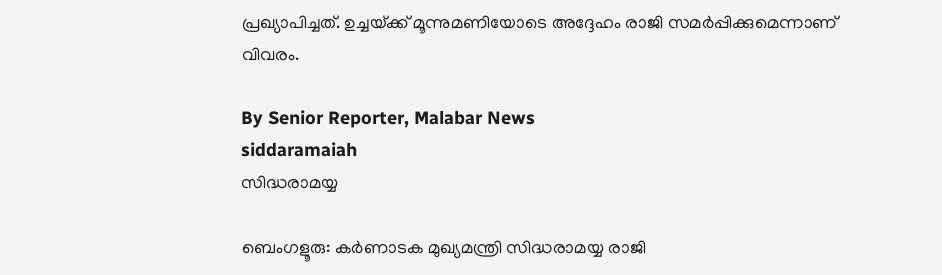പ്രഖ്യാപിച്ചത്. ഉച്ചയ്‌ക്ക് മൂന്നുമണിയോടെ അദ്ദേഹം രാജി സമർപ്പിക്കുമെന്നാണ് വിവരം.

By Senior Reporter, Malabar News
siddaramaiah
സിദ്ധരാമയ്യ

ബെംഗളൂരു: കർണാടക മുഖ്യമന്ത്രി സിദ്ധരാമയ്യ രാജി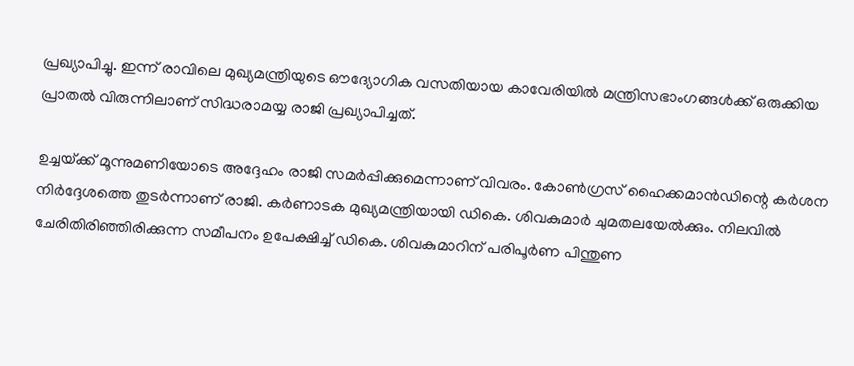പ്രഖ്യാപിച്ചു. ഇന്ന് രാവിലെ മുഖ്യമന്ത്രിയുടെ ഔദ്യോഗിക വസതിയായ കാവേരിയിൽ മന്ത്രിസഭാംഗങ്ങൾക്ക് ഒരുക്കിയ പ്രാതൽ വിരുന്നിലാണ് സിദ്ധരാമയ്യ രാജി പ്രഖ്യാപിച്ചത്.

ഉച്ചയ്‌ക്ക് മൂന്നുമണിയോടെ അദ്ദേഹം രാജി സമർപ്പിക്കുമെന്നാണ് വിവരം. കോൺഗ്രസ് ഹൈക്കമാൻഡിന്റെ കർശന നിർദ്ദേശത്തെ തുടർന്നാണ് രാജി. കർണാടക മുഖ്യമന്ത്രിയായി ഡികെ. ശിവകുമാർ ചുമതലയേൽക്കും. നിലവിൽ ചേരിതിരിഞ്ഞിരിക്കുന്ന സമീപനം ഉപേക്ഷിച്ച് ഡികെ. ശിവകുമാറിന് പരിപൂർണ പിന്തുണ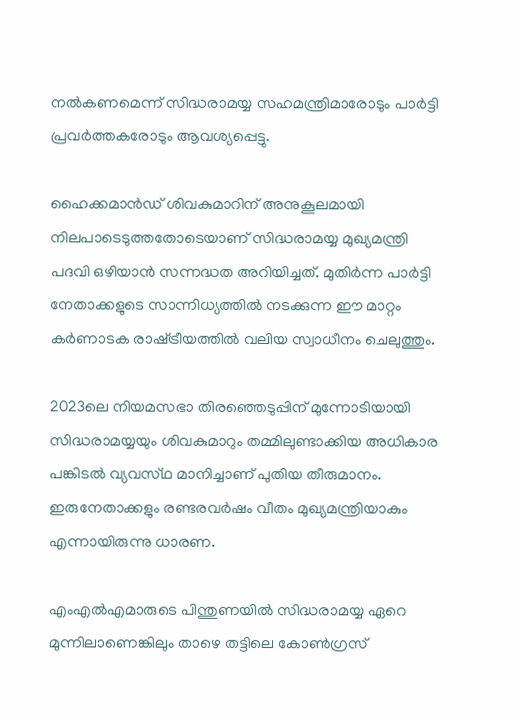നൽകണമെന്ന് സിദ്ധരാമയ്യ സഹമന്ത്രിമാരോടും പാർട്ടി പ്രവർത്തകരോടും ആവശ്യപ്പെട്ടു.

ഹൈക്കമാൻഡ് ശിവകുമാറിന് അനുകൂലമായി നിലപാടെടുത്തതോടെയാണ് സിദ്ധരാമയ്യ മുഖ്യമന്ത്രി പദവി ഒഴിയാൻ സന്നദ്ധത അറിയിച്ചത്. മുതിർന്ന പാർട്ടി നേതാക്കളുടെ സാന്നിധ്യത്തിൽ നടക്കുന്ന ഈ മാറ്റം കർണാടക രാഷ്‌ട്രീയത്തിൽ വലിയ സ്വാധീനം ചെലുത്തും.

2023ലെ നിയമസഭാ തിരഞ്ഞെടുപ്പിന് മുന്നോടിയായി സിദ്ധരാമയ്യയും ശിവകുമാറും തമ്മിലുണ്ടാക്കിയ അധികാര പങ്കിടൽ വ്യവസ്‌ഥ മാനിച്ചാണ് പുതിയ തീരുമാനം. ഇരുനേതാക്കളും രണ്ടരവർഷം വീതം മുഖ്യമന്ത്രിയാകും എന്നായിരുന്നു ധാരണ.

എംഎൽഎമാരുടെ പിന്തുണയിൽ സിദ്ധരാമയ്യ ഏറെ മുന്നിലാണെങ്കിലും താഴെ തട്ടിലെ കോൺഗ്രസ്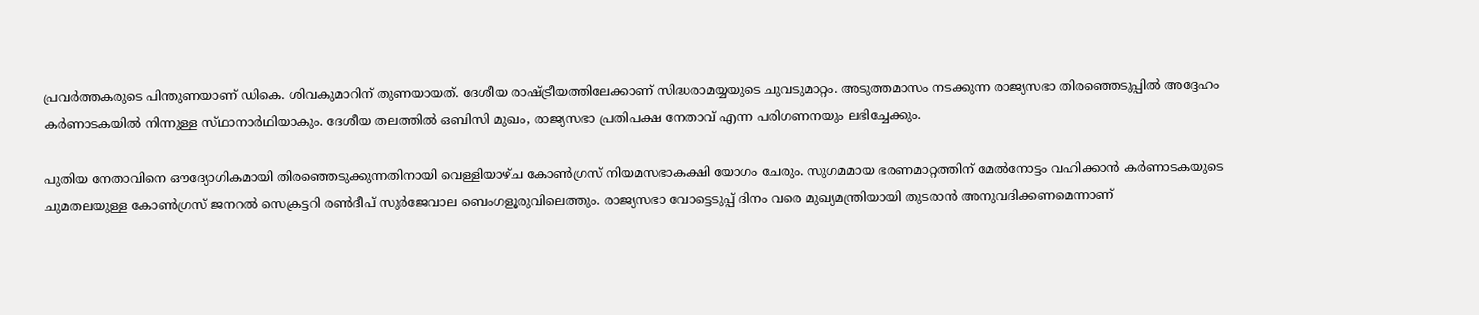പ്രവർത്തകരുടെ പിന്തുണയാണ് ഡികെ. ശിവകുമാറിന് തുണയായത്. ദേശീയ രാഷ്‌ട്രീയത്തിലേക്കാണ് സിദ്ധരാമയ്യയുടെ ചുവടുമാറ്റം. അടുത്തമാസം നടക്കുന്ന രാജ്യസഭാ തിരഞ്ഞെടുപ്പിൽ അദ്ദേഹം കർണാടകയിൽ നിന്നുള്ള സ്‌ഥാനാർഥിയാകും. ദേശീയ തലത്തിൽ ഒബിസി മുഖം, രാജ്യസഭാ പ്രതിപക്ഷ നേതാവ് എന്ന പരിഗണനയും ലഭിച്ചേക്കും.

പുതിയ നേതാവിനെ ഔദ്യോഗികമായി തിരഞ്ഞെടുക്കുന്നതിനായി വെള്ളിയാഴ്‌ച കോൺഗ്രസ് നിയമസഭാകക്ഷി യോഗം ചേരും. സുഗമമായ ഭരണമാറ്റത്തിന് മേൽനോട്ടം വഹിക്കാൻ കർണാടകയുടെ ചുമതലയുള്ള കോൺഗ്രസ് ജനറൽ സെക്രട്ടറി രൺദീപ് സുർജേവാല ബെംഗളൂരുവിലെത്തും. രാജ്യസഭാ വോട്ടെടുപ്പ് ദിനം വരെ മുഖ്യമന്ത്രിയായി തുടരാൻ അനുവദിക്കണമെന്നാണ്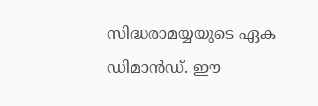സിദ്ധരാമയ്യയുടെ ഏക ഡിമാൻഡ്. ഈ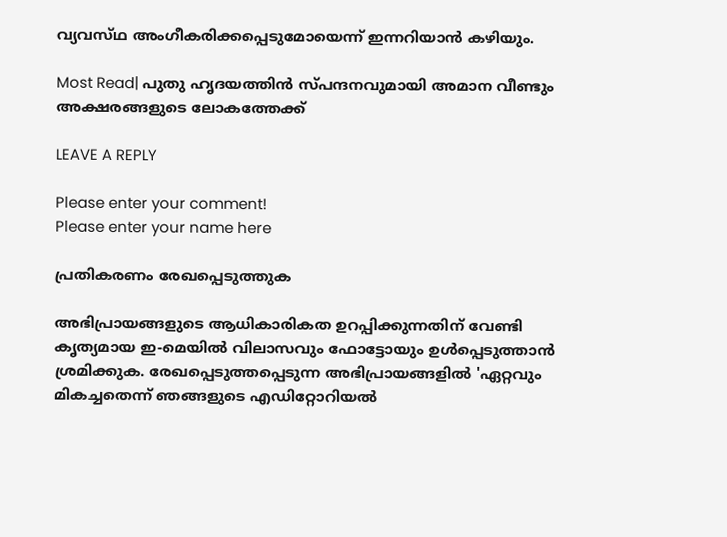വ്യവസ്‌ഥ അംഗീകരിക്കപ്പെടുമോയെന്ന് ഇന്നറിയാൻ കഴിയും.

Most Read| പുതു ഹൃദയത്തിൻ സ്‌പന്ദനവുമായി അമാന വീണ്ടും അക്ഷരങ്ങളുടെ ലോകത്തേക്ക്

LEAVE A REPLY

Please enter your comment!
Please enter your name here

പ്രതികരണം രേഖപ്പെടുത്തുക

അഭിപ്രായങ്ങളുടെ ആധികാരികത ഉറപ്പിക്കുന്നതിന് വേണ്ടി കൃത്യമായ ഇ-മെയിൽ വിലാസവും ഫോട്ടോയും ഉൾപ്പെടുത്താൻ ശ്രമിക്കുക. രേഖപ്പെടുത്തപ്പെടുന്ന അഭിപ്രായങ്ങളിൽ 'ഏറ്റവും മികച്ചതെന്ന് ഞങ്ങളുടെ എഡിറ്റോറിയൽ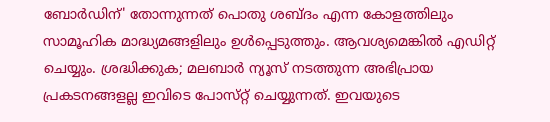ബോർഡിന്' തോന്നുന്നത് പൊതു ശബ്‌ദം എന്ന കോളത്തിലും സാമൂഹിക മാദ്ധ്യമങ്ങളിലും ഉൾപ്പെടുത്തും. ആവശ്യമെങ്കിൽ എഡിറ്റ് ചെയ്യും. ശ്രദ്ധിക്കുക; മലബാർ ന്യൂസ് നടത്തുന്ന അഭിപ്രായ പ്രകടനങ്ങളല്ല ഇവിടെ പോസ്‌റ്റ് ചെയ്യുന്നത്. ഇവയുടെ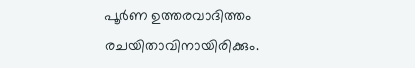പൂർണ ഉത്തരവാദിത്തം രചയിതാവിനായിരിക്കും.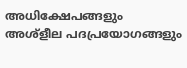അധിക്ഷേപങ്ങളും അശ്‌ളീല പദപ്രയോഗങ്ങളും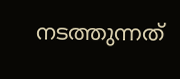നടത്തുന്നത്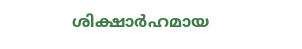ശിക്ഷാർഹമായ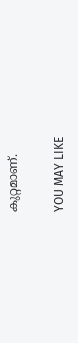കുറ്റമാണ്.

YOU MAY LIKE